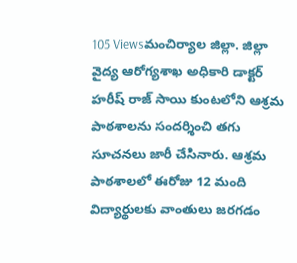105 Viewsమంచిర్యాల జిల్లా. జిల్లా వైద్య ఆరోగ్యశాఖ అధికారి డాక్టర్ హరీష్ రాజ్ సాయి కుంటలోని ఆశ్రమ పాఠశాలను సందర్శించి తగు సూచనలు జారీ చేసినారు. ఆశ్రమ పాఠశాలలో ఈరోజు 12 మంది విద్యార్థులకు వాంతులు జరగడం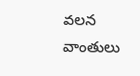వలన వాంతులు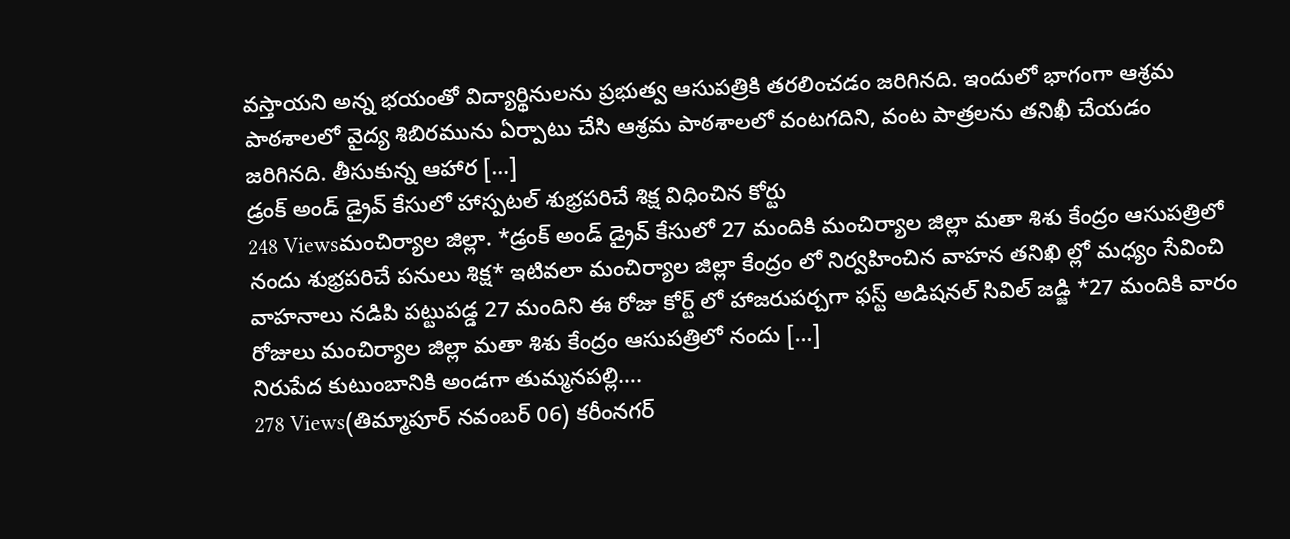వస్తాయని అన్న భయంతో విద్యార్థినులను ప్రభుత్వ ఆసుపత్రికి తరలించడం జరిగినది. ఇందులో భాగంగా ఆశ్రమ పాఠశాలలో వైద్య శిబిరమును ఏర్పాటు చేసి ఆశ్రమ పాఠశాలలో వంటగదిని, వంట పాత్రలను తనిఖీ చేయడం జరిగినది. తీసుకున్న ఆహార […]
డ్రంక్ అండ్ డ్రైవ్ కేసులో హాస్పటల్ శుభ్రపరిచే శిక్ష విధించిన కోర్టు
248 Viewsమంచిర్యాల జిల్లా. *డ్రంక్ అండ్ డ్రైవ్ కేసులో 27 మందికి మంచిర్యాల జిల్లా మతా శిశు కేంద్రం ఆసుపత్రిలో నందు శుభ్రపరిచే పనులు శిక్ష* ఇటివలా మంచిర్యాల జిల్లా కేంద్రం లో నిర్వహించిన వాహన తనిఖి ల్లో మధ్యం సేవించి వాహనాలు నడిపి పట్టుపడ్డ 27 మందిని ఈ రోజు కోర్ట్ లో హాజరుపర్చగా ఫస్ట్ అడిషనల్ సివిల్ జడ్జి *27 మందికి వారం రోజులు మంచిర్యాల జిల్లా మతా శిశు కేంద్రం ఆసుపత్రిలో నందు […]
నిరుపేద కుటుంబానికి అండగా తుమ్మనపల్లి….
278 Views(తిమ్మాపూర్ నవంబర్ 06) కరీంనగర్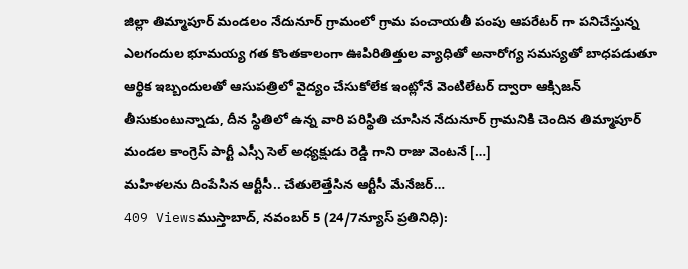జిల్లా తిమ్మాపూర్ మండలం నేదునూర్ గ్రామంలో గ్రామ పంచాయతీ పంపు ఆపరేటర్ గా పనిచేస్తున్న ఎలగందుల భూమయ్య గత కొంతకాలంగా ఊపిరితిత్తుల వ్యాధితో అనారోగ్య సమస్యతో బాధపడుతూ ఆర్థిక ఇబ్బందులతో ఆసుపత్రిలో వైద్యం చేసుకోలేక ఇంట్లోనే వెంటిలేటర్ ద్వారా ఆక్సిజన్ తీసుకుంటున్నాడు, దీన స్థితిలో ఉన్న వారి పరిస్థితి చూసిన నేదునూర్ గ్రామనికి చెందిన తిమ్మాపూర్ మండల కాంగ్రెస్ పార్టీ ఎస్సీ సెల్ అధ్యక్షుడు రెడ్డి గాని రాజు వెంటనే […]
మహిళలను దింపేసిన ఆర్టీసీ.. చేతులెత్తేసిన ఆర్టీసీ మేనేజర్…
409 Viewsముస్తాబాద్, నవంబర్ 5 (24/7న్యూస్ ప్రతినిధి):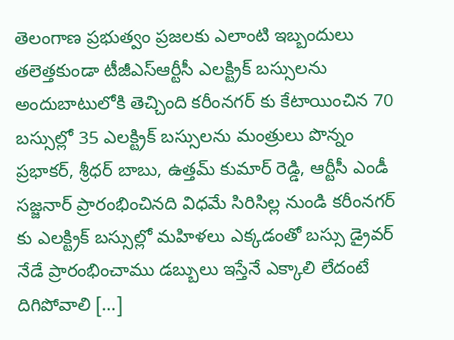తెలంగాణ ప్రభుత్వం ప్రజలకు ఎలాంటి ఇబ్బందులు తలెత్తకుండా టీజీఎస్ఆర్టీసీ ఎలక్ట్రిక్ బస్సులను అందుబాటులోకి తెచ్చింది కరీంనగర్ కు కేటాయించిన 70 బస్సుల్లో 35 ఎలక్ట్రిక్ బస్సులను మంత్రులు పొన్నం ప్రభాకర్, శ్రీధర్ బాబు, ఉత్తమ్ కుమార్ రెడ్డి, ఆర్టీసీ ఎండీ సజ్జనార్ ప్రారంభించినది విధమే సిరిసిల్ల నుండి కరీంనగర్ కు ఎలక్ట్రిక్ బస్సుల్లో మహిళలు ఎక్కడంతో బస్సు డ్రైవర్ నేడే ప్రారంభించాము డబ్బులు ఇస్తేనే ఎక్కాలి లేదంటే దిగిపోవాలి […]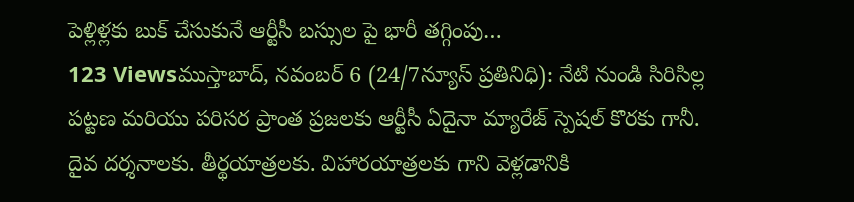పెళ్లిళ్లకు బుక్ చేసుకునే ఆర్టీసీ బస్సుల పై భారీ తగ్గింపు…
123 Viewsముస్తాబాద్, నవంబర్ 6 (24/7న్యూస్ ప్రతినిధి): నేటి నుండి సిరిసిల్ల పట్టణ మరియు పరిసర ప్రాంత ప్రజలకు ఆర్టీసీ ఏదైనా మ్యారేజ్ స్పెషల్ కొరకు గానీ. దైవ దర్శనాలకు. తీర్థయాత్రలకు. విహారయాత్రలకు గాని వెళ్లడానికి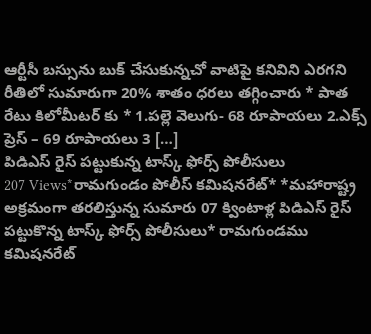ఆర్టీసీ బస్సును బుక్ చేసుకున్నచో వాటిపై కనివిని ఎరగని రీతిలో సుమారుగా 20% శాతం ధరలు తగ్గించారు * పాత రేటు కిలోమీటర్ కు * 1.పల్లె వెలుగు- 68 రూపాయలు 2.ఎక్స్ ప్రెస్ – 69 రూపాయలు 3 […]
పిడిఎస్ రైస్ పట్టుకున్న టాస్క్ ఫోర్స్ పోలీసులు
207 Views*రామగుండం పోలీస్ కమిషనరేట్* *మహారాష్ట్ర అక్రమంగా తరలిస్తున్న సుమారు 07 క్వింటాళ్ల పిడిఎస్ రైస్ పట్టుకొన్న టాస్క్ ఫోర్స్ పోలీసులు* రామగుండము కమిషనరేట్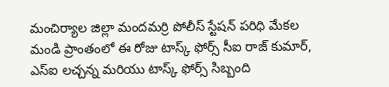మంచిర్యాల జిల్లా మందమర్రి పోలీస్ స్టేషన్ పరిధి మేకల మండి ప్రాంతంలో ఈ రోజు టాస్క్ ఫోర్స్ సీఐ రాజ్ కుమార్, ఎస్ఐ లచ్చన్న మరియు టాస్క్ ఫోర్స్ సిబ్బంది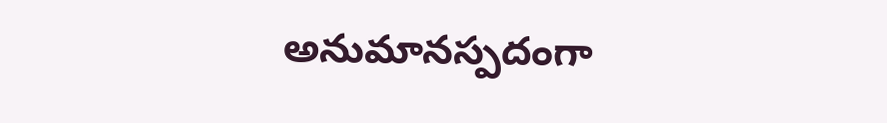అనుమానస్పదంగా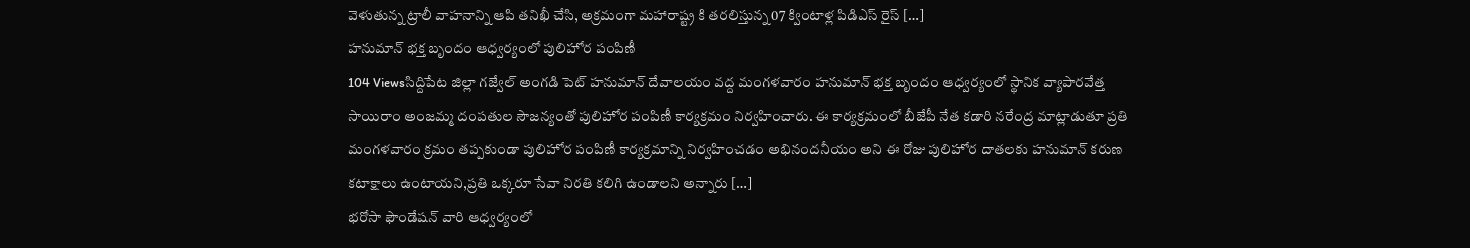వెళుతున్న ట్రాలీ వాహనాన్ని ఆపి తనిఖీ చేసి, అక్రమంగా మహారాష్ట్ర కి తరలిస్తున్న 07 క్వింటాళ్ల పిడిఎస్ రైస్ […]
హనుమాన్ భక్త బృందం ఆధ్వర్యంలో పులిహోర పంపిణీ
104 Viewsసిద్దిపేట జిల్లా గజ్వేల్ అంగడి పెట్ హనుమాన్ దేవాలయం వద్ద మంగళవారం హనుమాన్ భక్త బృందం ఆధ్వర్యంలో స్థానిక వ్యాపారవేత్త సాయిరాం అంజమ్మ దంపతుల సౌజన్యంతో పులిహోర పంపిణీ కార్యక్రమం నిర్వహించారు. ఈ కార్యక్రమంలో బీజేపీ నేత కడారి నరేంద్ర మాట్లాడుతూ ప్రతి మంగళవారం క్రమం తప్పకుండా పులిహోర పంపిణీ కార్యక్రమాన్ని నిర్వహించడం అభినందనీయం అని ఈ రోజు పులిహోర దాతలకు హనుమాన్ కరుణ కటాక్షాలు ఉంటాయని,ప్రతి ఒక్కరూ సేవా నిరతి కలిగి ఉండాలని అన్నారు […]
భరోసా ఫౌండేషన్ వారి ఆధ్వర్యంలో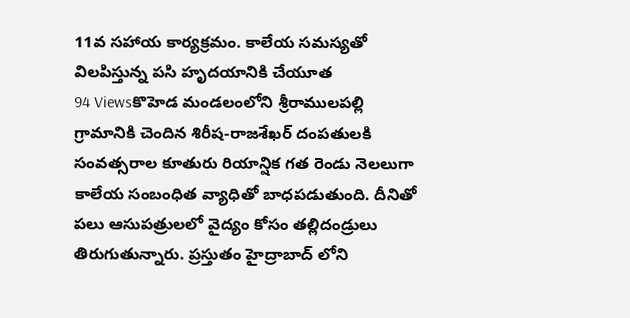11వ సహాయ కార్యక్రమం. కాలేయ సమస్యతో విలపిస్తున్న పసి హృదయానికి చేయూత
94 Viewsకొహెడ మండలంలోని శ్రీరాములపల్లి గ్రామానికి చెందిన శిరీష-రాజశేఖర్ దంపతులకి సంవత్సరాల కూతురు రియాన్షిక గత రెండు నెలలుగా కాలేయ సంబంధిత వ్యాధితో బాధపడుతుంది. దీనితో పలు ఆసుపత్రులలో వైద్యం కోసం తల్లిదండ్రులు తిరుగుతున్నారు. ప్రస్తుతం హైద్రాబాద్ లోని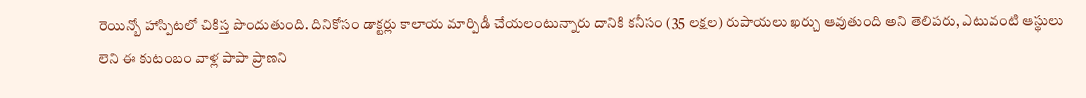రెయిన్బో హాస్పిటలో చికిస్త పొందుతుంది. దినికోసం డాక్టర్లు కాలాయ మార్పిడీ చేయలంటున్నారు దానికి కనీసం (35 లక్షల) రుపాయలు ఖర్చు ఆవుతుంది అని తెలిపరు, ఎటువంటి ఆస్థులు లెని ఈ కుటంబం వాళ్ల పాపా ప్రాణని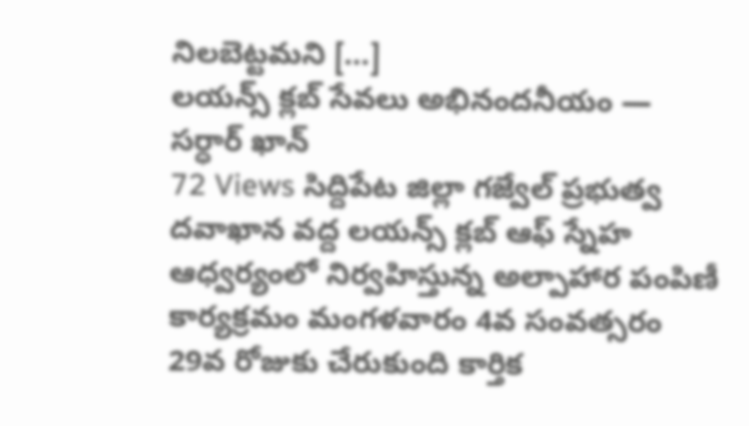నిలబెట్టమని […]
లయన్స్ క్లబ్ సేవలు అభినందనీయం — సర్ధార్ ఖాన్
72 Views సిద్దిపేట జిల్లా గజ్వేల్ ప్రభుత్వ దవాఖాన వద్ద లయన్స్ క్లబ్ ఆఫ్ స్నేహ ఆధ్వర్యంలో నిర్వహిస్తున్న అల్పాహార పంపిణీ కార్యక్రమం మంగళవారం 4వ సంవత్సరం 29వ రోజుకు చేరుకుంది కార్తిక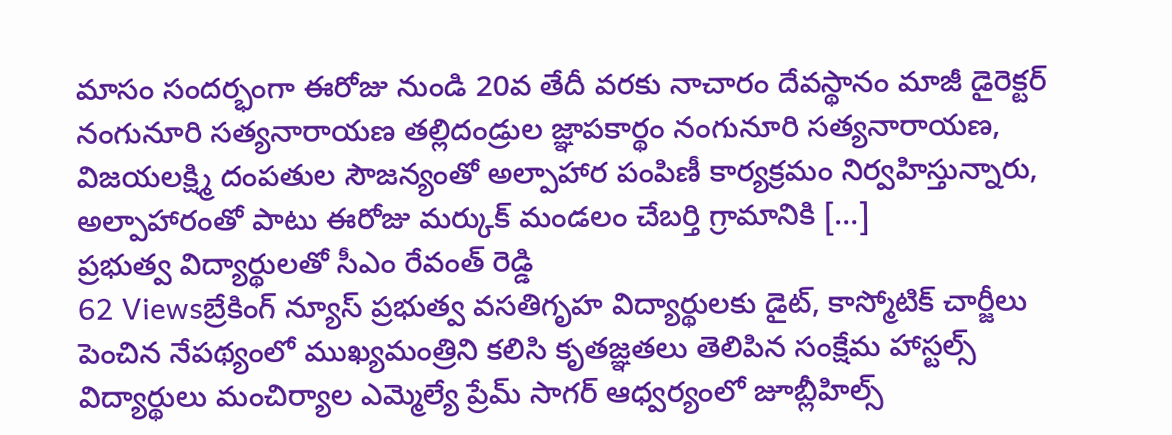మాసం సందర్భంగా ఈరోజు నుండి 20వ తేదీ వరకు నాచారం దేవస్థానం మాజీ డైరెక్టర్ నంగునూరి సత్యనారాయణ తల్లిదండ్రుల జ్ఞాపకార్థం నంగునూరి సత్యనారాయణ, విజయలక్ష్మి దంపతుల సౌజన్యంతో అల్పాహార పంపిణీ కార్యక్రమం నిర్వహిస్తున్నారు, అల్పాహారంతో పాటు ఈరోజు మర్కుక్ మండలం చేబర్తి గ్రామానికి […]
ప్రభుత్వ విద్యార్థులతో సీఎం రేవంత్ రెడ్డి
62 Viewsబ్రేకింగ్ న్యూస్ ప్రభుత్వ వసతిగృహ విద్యార్థులకు డైట్, కాస్మోటిక్ చార్జీలు పెంచిన నేపథ్యంలో ముఖ్యమంత్రిని కలిసి కృతజ్ఞతలు తెలిపిన సంక్షేమ హాస్టల్స్ విద్యార్థులు మంచిర్యాల ఎమ్మెల్యే ప్రేమ్ సాగర్ ఆధ్వర్యంలో జూబ్లీహిల్స్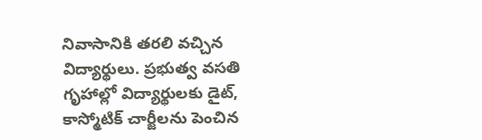నివాసానికి తరలి వచ్చిన విద్యార్థులు. ప్రభుత్వ వసతి గృహాల్లో విద్యార్థులకు డైట్, కాస్మోటిక్ చార్జీలను పెంచిన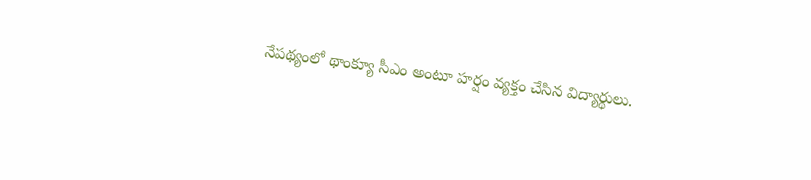నేపథ్యంలో థాంక్యూ సీఎం అంటూ హర్షం వ్యక్తం చేసిన విద్యార్థులు.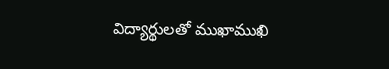విద్యార్థులతో ముఖాముఖి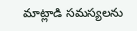మాట్లాడి సమస్యలను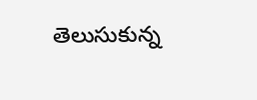తెలుసుకున్న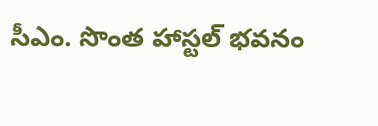సీఎం. సొంత హాస్టల్ భవనం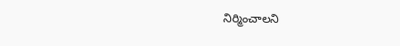నిర్మించాలని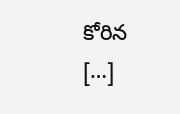కోరిన […]